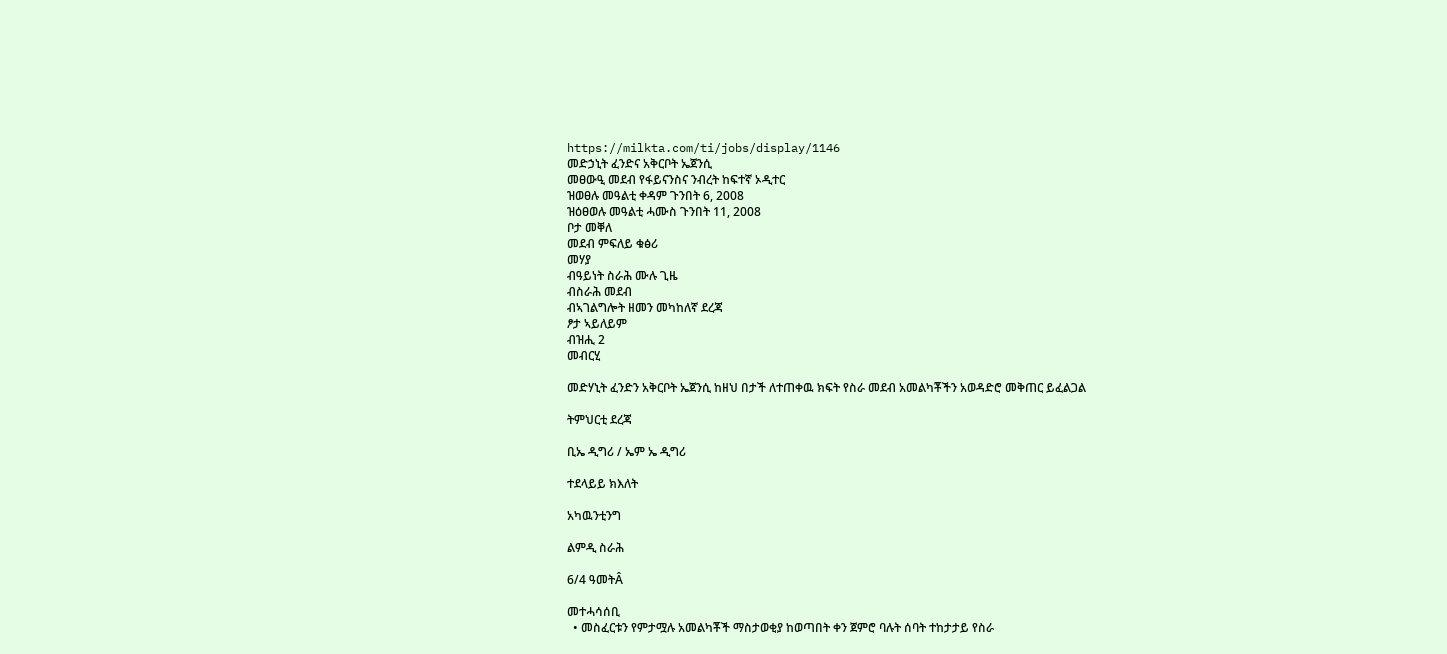https://milkta.com/ti/jobs/display/1146
መድኃኒት ፈንድና አቅርቦት ኤጀንሲ
መፀውዒ መደብ የፋይናንስና ንብረት ከፍተኛ ኦዲተር
ዝወፀሉ መዓልቲ ቀዳም ጉንበት 6, 2008
ዝዕፀወሉ መዓልቲ ሓሙስ ጉንበት 11, 2008
ቦታ መቐለ
መደብ ምፍለይ ቁፅሪ
መሃያ
ብዓይነት ስራሕ ሙሉ ጊዜ
ብስራሕ መደብ
ብኣገልግሎት ዘመን መካከለኛ ደረጃ
ፆታ ኣይለይም
ብዝሒ 2
መብርሂ

መድሃኒት ፈንድን አቅርቦት ኤጀንሲ ከዘህ በታች ለተጠቀዉ ክፍት የስራ መደብ አመልካቾችን አወዳድሮ መቅጠር ይፈልጋል

ትምህርቲ ደረጃ

ቢኤ ዲግሪ / ኤም ኤ ዲግሪ

ተደላይይ ክእለት

አካዉንቲንግ

ልምዲ ስራሕ

6/4 ዓመትÂ

መተሓሳሰቢ
  • መስፈርቱን የምታሟሉ አመልካቾች ማስታወቂያ ከወጣበት ቀን ጀምሮ ባሉት ሰባት ተከታታይ የስራ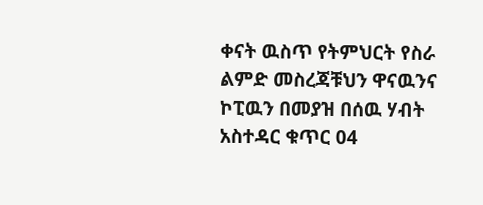ቀናት ዉስጥ የትምህርት የስራ ልምድ መስረጃቹህን ዋናዉንና ኮፒዉን በመያዝ በሰዉ ሃብት አስተዳር ቁጥር 04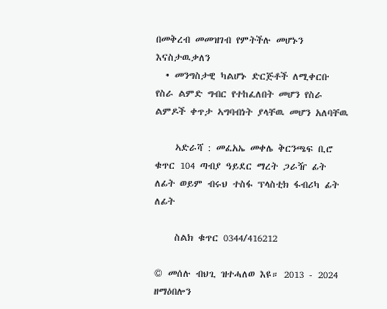በመቅረብ መመዝገብ የምትችሉ መሆኑን እናስታዉቃለን
  • መንግስታዊ ካልሆኑ ድርጅቶች ለሚቀርቡ የስራ ልምድ ግብር የተከፈለበት መሆን የስራ ልምዶች ቀጥታ ኣግባብነት ያላቸዉ መሆን አለባቸዉ

    ኣድራሻ : መፈአኤ መቀሌ ቅርንጫፍ ቢሮ ቁጥር 104 ጣብያ ዓይደር ማረት ጋራዥ ፊት ለፊት ወይም ብሩህ ተስፋ ፕላስቲክ ፋብሪካ ፊት ለፊት

    ስልክ ቁጥር 0344/416212

© መሰሉ ብህጊ ዝተሓለወ እዩ። 2013 - 2024 ዘማዕበሎን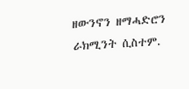ዘውንኖን ዘማሓድሮን ራክሚንት ሲስተም.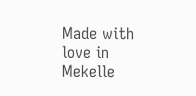Made with love in Mekelle